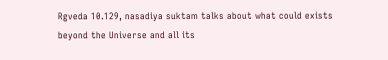Rgveda 10.129, nasadiya suktam talks about what could exists beyond the Universe and all its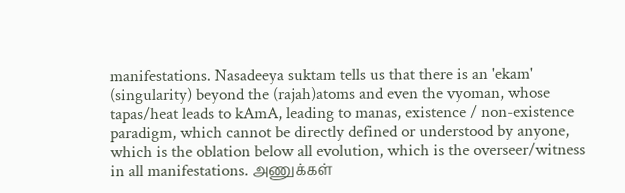manifestations. Nasadeeya suktam tells us that there is an 'ekam' (singularity) beyond the (rajah)atoms and even the vyoman, whose tapas/heat leads to kAmA, leading to manas, existence / non-existence paradigm, which cannot be directly defined or understood by anyone, which is the oblation below all evolution, which is the overseer/witness in all manifestations. அணுக்கள்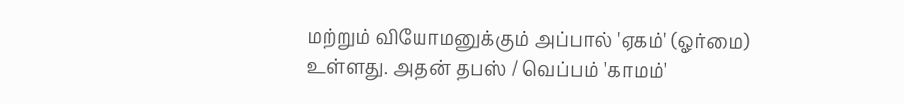மற்றும் வியோமனுக்கும் அப்பால் 'ஏகம்' (ஓர்மை) உள்ளது. அதன் தபஸ் / வெப்பம் 'காமம்'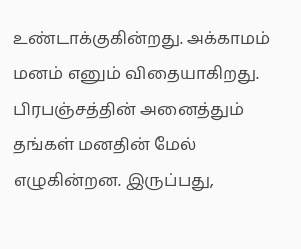உண்டாக்குகின்றது. அக்காமம் மனம் எனும் விதையாகிறது. பிரபஞ்சத்தின் அனைத்தும் தங்கள் மனதின் மேல் எழுகின்றன. இருப்பது,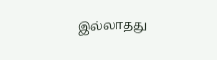இல்லாதது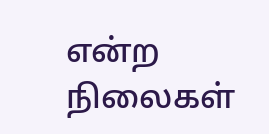என்ற நிலைகள்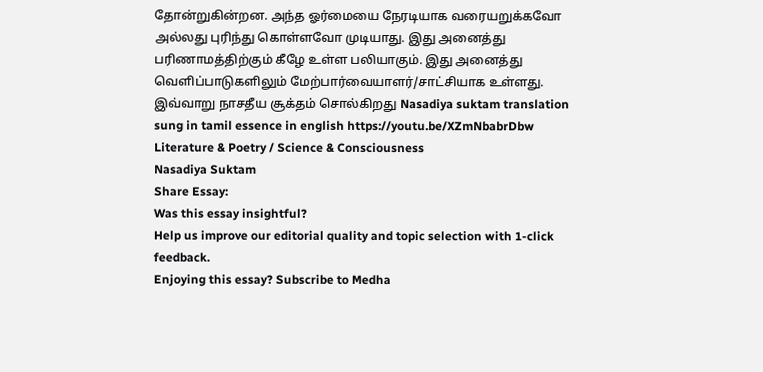தோன்றுகின்றன. அந்த ஓர்மையை நேரடியாக வரையறுக்கவோ அல்லது புரிந்து கொள்ளவோ முடியாது. இது அனைத்து பரிணாமத்திற்கும் கீழே உள்ள பலியாகும். இது அனைத்து வெளிப்பாடுகளிலும் மேற்பார்வையாளர்/சாட்சியாக உள்ளது. இவ்வாறு நாசதீய சூக்தம் சொல்கிறது Nasadiya suktam translation sung in tamil essence in english https://youtu.be/XZmNbabrDbw
Literature & Poetry / Science & Consciousness
Nasadiya Suktam
Share Essay:
Was this essay insightful?
Help us improve our editorial quality and topic selection with 1-click feedback.
Enjoying this essay? Subscribe to Medha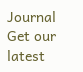Journal
Get our latest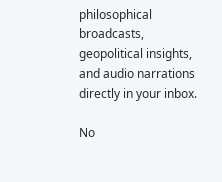philosophical broadcasts, geopolitical insights, and audio narrations directly in your inbox.

No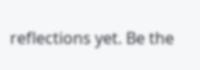reflections yet. Be the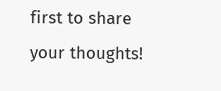first to share your thoughts!